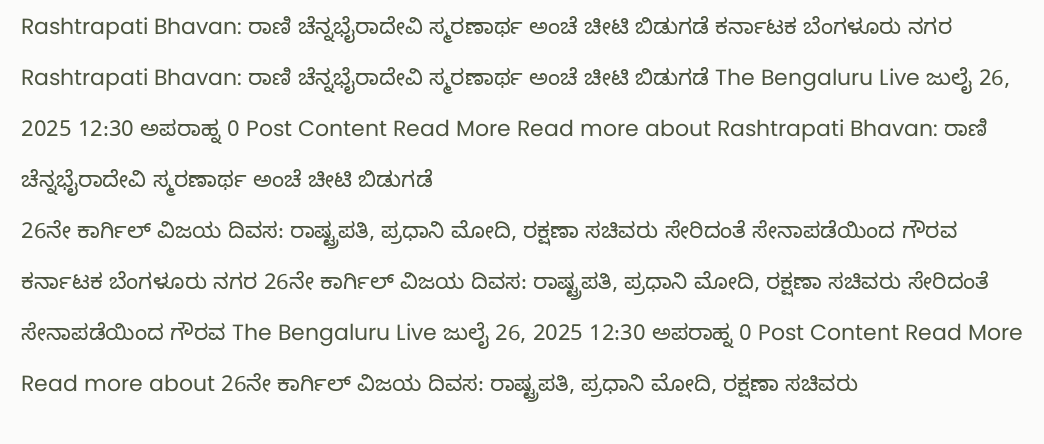Rashtrapati Bhavan: ರಾಣಿ ಚೆನ್ನಭೈರಾದೇವಿ ಸ್ಮರಣಾರ್ಥ ಅಂಚೆ ಚೀಟಿ ಬಿಡುಗಡೆ ಕರ್ನಾಟಕ ಬೆಂಗಳೂರು ನಗರ Rashtrapati Bhavan: ರಾಣಿ ಚೆನ್ನಭೈರಾದೇವಿ ಸ್ಮರಣಾರ್ಥ ಅಂಚೆ ಚೀಟಿ ಬಿಡುಗಡೆ The Bengaluru Live ಜುಲೈ 26, 2025 12:30 ಅಪರಾಹ್ನ 0 Post Content Read More Read more about Rashtrapati Bhavan: ರಾಣಿ ಚೆನ್ನಭೈರಾದೇವಿ ಸ್ಮರಣಾರ್ಥ ಅಂಚೆ ಚೀಟಿ ಬಿಡುಗಡೆ
26ನೇ ಕಾರ್ಗಿಲ್ ವಿಜಯ ದಿವಸ: ರಾಷ್ಟ್ರಪತಿ, ಪ್ರಧಾನಿ ಮೋದಿ, ರಕ್ಷಣಾ ಸಚಿವರು ಸೇರಿದಂತೆ ಸೇನಾಪಡೆಯಿಂದ ಗೌರವ ಕರ್ನಾಟಕ ಬೆಂಗಳೂರು ನಗರ 26ನೇ ಕಾರ್ಗಿಲ್ ವಿಜಯ ದಿವಸ: ರಾಷ್ಟ್ರಪತಿ, ಪ್ರಧಾನಿ ಮೋದಿ, ರಕ್ಷಣಾ ಸಚಿವರು ಸೇರಿದಂತೆ ಸೇನಾಪಡೆಯಿಂದ ಗೌರವ The Bengaluru Live ಜುಲೈ 26, 2025 12:30 ಅಪರಾಹ್ನ 0 Post Content Read More Read more about 26ನೇ ಕಾರ್ಗಿಲ್ ವಿಜಯ ದಿವಸ: ರಾಷ್ಟ್ರಪತಿ, ಪ್ರಧಾನಿ ಮೋದಿ, ರಕ್ಷಣಾ ಸಚಿವರು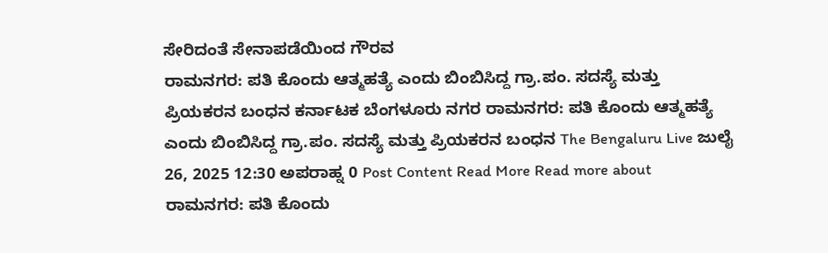ಸೇರಿದಂತೆ ಸೇನಾಪಡೆಯಿಂದ ಗೌರವ
ರಾಮನಗರ: ಪತಿ ಕೊಂದು ಆತ್ಮಹತ್ಯೆ ಎಂದು ಬಿಂಬಿಸಿದ್ದ ಗ್ರಾ.ಪಂ. ಸದಸ್ಯೆ ಮತ್ತು ಪ್ರಿಯಕರನ ಬಂಧನ ಕರ್ನಾಟಕ ಬೆಂಗಳೂರು ನಗರ ರಾಮನಗರ: ಪತಿ ಕೊಂದು ಆತ್ಮಹತ್ಯೆ ಎಂದು ಬಿಂಬಿಸಿದ್ದ ಗ್ರಾ.ಪಂ. ಸದಸ್ಯೆ ಮತ್ತು ಪ್ರಿಯಕರನ ಬಂಧನ The Bengaluru Live ಜುಲೈ 26, 2025 12:30 ಅಪರಾಹ್ನ 0 Post Content Read More Read more about ರಾಮನಗರ: ಪತಿ ಕೊಂದು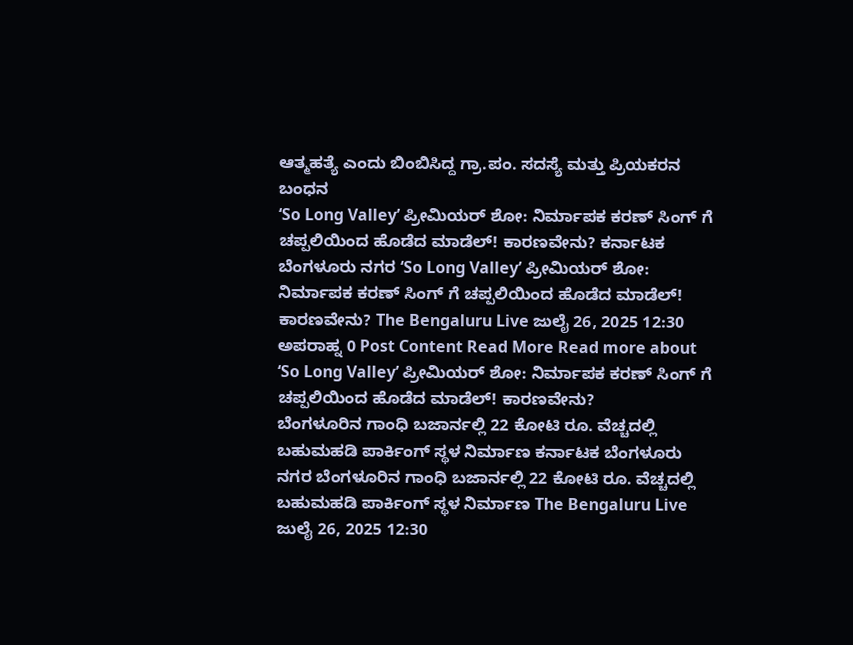ಆತ್ಮಹತ್ಯೆ ಎಂದು ಬಿಂಬಿಸಿದ್ದ ಗ್ರಾ.ಪಂ. ಸದಸ್ಯೆ ಮತ್ತು ಪ್ರಿಯಕರನ ಬಂಧನ
‘So Long Valley’ ಪ್ರೀಮಿಯರ್ ಶೋ: ನಿರ್ಮಾಪಕ ಕರಣ್ ಸಿಂಗ್ ಗೆ ಚಪ್ಪಲಿಯಿಂದ ಹೊಡೆದ ಮಾಡೆಲ್! ಕಾರಣವೇನು? ಕರ್ನಾಟಕ ಬೆಂಗಳೂರು ನಗರ ‘So Long Valley’ ಪ್ರೀಮಿಯರ್ ಶೋ: ನಿರ್ಮಾಪಕ ಕರಣ್ ಸಿಂಗ್ ಗೆ ಚಪ್ಪಲಿಯಿಂದ ಹೊಡೆದ ಮಾಡೆಲ್! ಕಾರಣವೇನು? The Bengaluru Live ಜುಲೈ 26, 2025 12:30 ಅಪರಾಹ್ನ 0 Post Content Read More Read more about ‘So Long Valley’ ಪ್ರೀಮಿಯರ್ ಶೋ: ನಿರ್ಮಾಪಕ ಕರಣ್ ಸಿಂಗ್ ಗೆ ಚಪ್ಪಲಿಯಿಂದ ಹೊಡೆದ ಮಾಡೆಲ್! ಕಾರಣವೇನು?
ಬೆಂಗಳೂರಿನ ಗಾಂಧಿ ಬಜಾರ್ನಲ್ಲಿ 22 ಕೋಟಿ ರೂ. ವೆಚ್ಚದಲ್ಲಿ ಬಹುಮಹಡಿ ಪಾರ್ಕಿಂಗ್ ಸ್ಥಳ ನಿರ್ಮಾಣ ಕರ್ನಾಟಕ ಬೆಂಗಳೂರು ನಗರ ಬೆಂಗಳೂರಿನ ಗಾಂಧಿ ಬಜಾರ್ನಲ್ಲಿ 22 ಕೋಟಿ ರೂ. ವೆಚ್ಚದಲ್ಲಿ ಬಹುಮಹಡಿ ಪಾರ್ಕಿಂಗ್ ಸ್ಥಳ ನಿರ್ಮಾಣ The Bengaluru Live ಜುಲೈ 26, 2025 12:30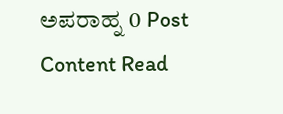ಅಪರಾಹ್ನ 0 Post Content Read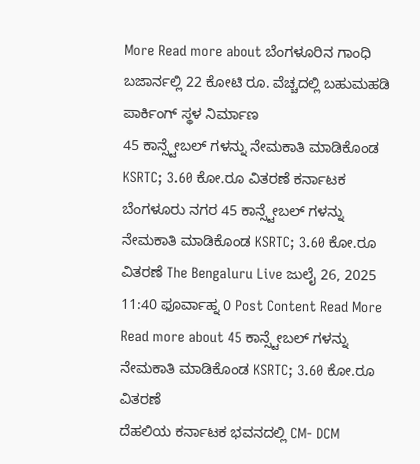More Read more about ಬೆಂಗಳೂರಿನ ಗಾಂಧಿ ಬಜಾರ್ನಲ್ಲಿ 22 ಕೋಟಿ ರೂ. ವೆಚ್ಚದಲ್ಲಿ ಬಹುಮಹಡಿ ಪಾರ್ಕಿಂಗ್ ಸ್ಥಳ ನಿರ್ಮಾಣ
45 ಕಾನ್ಸ್ಟೇಬಲ್ ಗಳನ್ನು ನೇಮಕಾತಿ ಮಾಡಿಕೊಂಡ KSRTC; 3.60 ಕೋ.ರೂ ವಿತರಣೆ ಕರ್ನಾಟಕ ಬೆಂಗಳೂರು ನಗರ 45 ಕಾನ್ಸ್ಟೇಬಲ್ ಗಳನ್ನು ನೇಮಕಾತಿ ಮಾಡಿಕೊಂಡ KSRTC; 3.60 ಕೋ.ರೂ ವಿತರಣೆ The Bengaluru Live ಜುಲೈ 26, 2025 11:40 ಫೂರ್ವಾಹ್ನ 0 Post Content Read More Read more about 45 ಕಾನ್ಸ್ಟೇಬಲ್ ಗಳನ್ನು ನೇಮಕಾತಿ ಮಾಡಿಕೊಂಡ KSRTC; 3.60 ಕೋ.ರೂ ವಿತರಣೆ
ದೆಹಲಿಯ ಕರ್ನಾಟಕ ಭವನದಲ್ಲಿ CM- DCM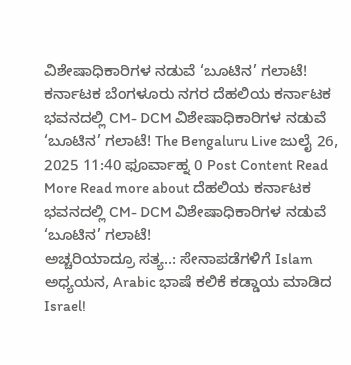ವಿಶೇಷಾಧಿಕಾರಿಗಳ ನಡುವೆ ‘ಬೂಟಿನ’ ಗಲಾಟೆ! ಕರ್ನಾಟಕ ಬೆಂಗಳೂರು ನಗರ ದೆಹಲಿಯ ಕರ್ನಾಟಕ ಭವನದಲ್ಲಿ CM- DCM ವಿಶೇಷಾಧಿಕಾರಿಗಳ ನಡುವೆ ‘ಬೂಟಿನ’ ಗಲಾಟೆ! The Bengaluru Live ಜುಲೈ 26, 2025 11:40 ಫೂರ್ವಾಹ್ನ 0 Post Content Read More Read more about ದೆಹಲಿಯ ಕರ್ನಾಟಕ ಭವನದಲ್ಲಿ CM- DCM ವಿಶೇಷಾಧಿಕಾರಿಗಳ ನಡುವೆ ‘ಬೂಟಿನ’ ಗಲಾಟೆ!
ಅಚ್ಚರಿಯಾದ್ರೂ ಸತ್ಯ..: ಸೇನಾಪಡೆಗಳಿಗೆ Islam ಅಧ್ಯಯನ, Arabic ಭಾಷೆ ಕಲಿಕೆ ಕಡ್ಡಾಯ ಮಾಡಿದ Israel!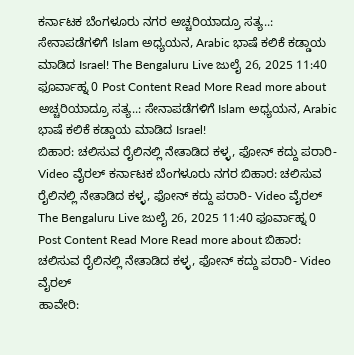ಕರ್ನಾಟಕ ಬೆಂಗಳೂರು ನಗರ ಅಚ್ಚರಿಯಾದ್ರೂ ಸತ್ಯ..: ಸೇನಾಪಡೆಗಳಿಗೆ Islam ಅಧ್ಯಯನ, Arabic ಭಾಷೆ ಕಲಿಕೆ ಕಡ್ಡಾಯ ಮಾಡಿದ Israel! The Bengaluru Live ಜುಲೈ 26, 2025 11:40 ಫೂರ್ವಾಹ್ನ 0 Post Content Read More Read more about ಅಚ್ಚರಿಯಾದ್ರೂ ಸತ್ಯ..: ಸೇನಾಪಡೆಗಳಿಗೆ Islam ಅಧ್ಯಯನ, Arabic ಭಾಷೆ ಕಲಿಕೆ ಕಡ್ಡಾಯ ಮಾಡಿದ Israel!
ಬಿಹಾರ: ಚಲಿಸುವ ರೈಲಿನಲ್ಲಿ ನೇತಾಡಿದ ಕಳ್ಳ, ಫೋನ್ ಕದ್ದು ಪರಾರಿ- Video ವೈರಲ್ ಕರ್ನಾಟಕ ಬೆಂಗಳೂರು ನಗರ ಬಿಹಾರ: ಚಲಿಸುವ ರೈಲಿನಲ್ಲಿ ನೇತಾಡಿದ ಕಳ್ಳ, ಫೋನ್ ಕದ್ದು ಪರಾರಿ- Video ವೈರಲ್ The Bengaluru Live ಜುಲೈ 26, 2025 11:40 ಫೂರ್ವಾಹ್ನ 0 Post Content Read More Read more about ಬಿಹಾರ: ಚಲಿಸುವ ರೈಲಿನಲ್ಲಿ ನೇತಾಡಿದ ಕಳ್ಳ, ಫೋನ್ ಕದ್ದು ಪರಾರಿ- Video ವೈರಲ್
ಹಾವೇರಿ: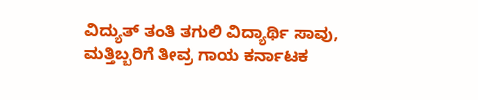ವಿದ್ಯುತ್ ತಂತಿ ತಗುಲಿ ವಿದ್ಯಾರ್ಥಿ ಸಾವು, ಮತ್ತಿಬ್ಬರಿಗೆ ತೀವ್ರ ಗಾಯ ಕರ್ನಾಟಕ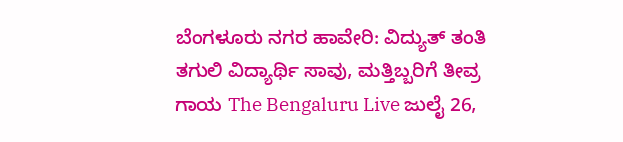ಬೆಂಗಳೂರು ನಗರ ಹಾವೇರಿ: ವಿದ್ಯುತ್ ತಂತಿ ತಗುಲಿ ವಿದ್ಯಾರ್ಥಿ ಸಾವು, ಮತ್ತಿಬ್ಬರಿಗೆ ತೀವ್ರ ಗಾಯ The Bengaluru Live ಜುಲೈ 26,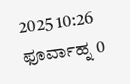2025 10:26 ಫೂರ್ವಾಹ್ನ 0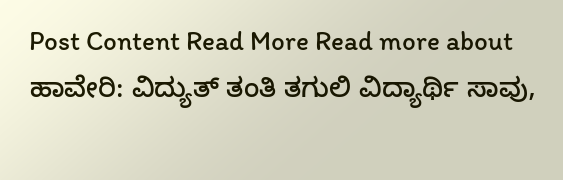Post Content Read More Read more about ಹಾವೇರಿ: ವಿದ್ಯುತ್ ತಂತಿ ತಗುಲಿ ವಿದ್ಯಾರ್ಥಿ ಸಾವು,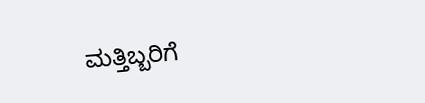ಮತ್ತಿಬ್ಬರಿಗೆ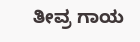ತೀವ್ರ ಗಾಯ